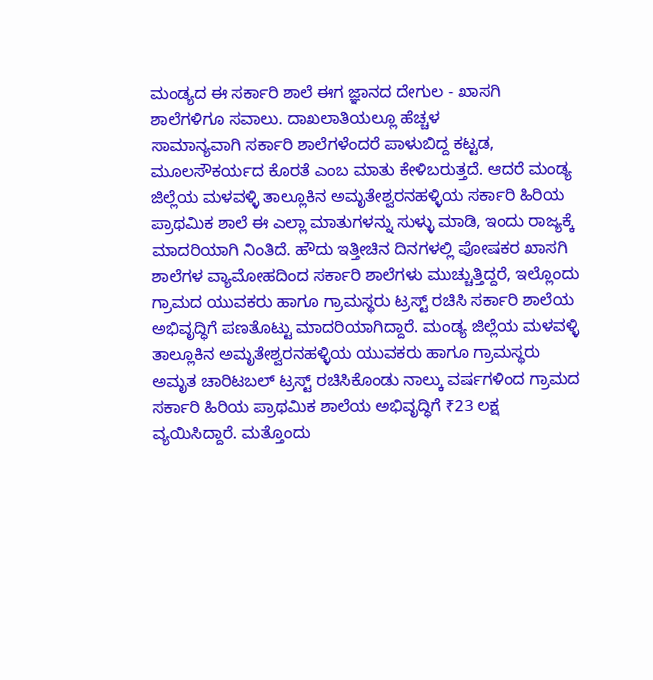ಮಂಡ್ಯದ ಈ ಸರ್ಕಾರಿ ಶಾಲೆ ಈಗ ಜ್ಞಾನದ ದೇಗುಲ - ಖಾಸಗಿ ಶಾಲೆಗಳಿಗೂ ಸವಾಲು. ದಾಖಲಾತಿಯಲ್ಲೂ ಹೆಚ್ಚಳ
ಸಾಮಾನ್ಯವಾಗಿ ಸರ್ಕಾರಿ ಶಾಲೆಗಳೆಂದರೆ ಪಾಳುಬಿದ್ದ ಕಟ್ಟಡ, ಮೂಲಸೌಕರ್ಯದ ಕೊರತೆ ಎಂಬ ಮಾತು ಕೇಳಿಬರುತ್ತದೆ. ಆದರೆ ಮಂಡ್ಯ ಜಿಲ್ಲೆಯ ಮಳವಳ್ಳಿ ತಾಲ್ಲೂಕಿನ ಅಮೃತೇಶ್ವರನಹಳ್ಳಿಯ ಸರ್ಕಾರಿ ಹಿರಿಯ ಪ್ರಾಥಮಿಕ ಶಾಲೆ ಈ ಎಲ್ಲಾ ಮಾತುಗಳನ್ನು ಸುಳ್ಳು ಮಾಡಿ, ಇಂದು ರಾಜ್ಯಕ್ಕೆ ಮಾದರಿಯಾಗಿ ನಿಂತಿದೆ. ಹೌದು ಇತ್ತೀಚಿನ ದಿನಗಳಲ್ಲಿ ಪೋಷಕರ ಖಾಸಗಿ ಶಾಲೆಗಳ ವ್ಯಾಮೋಹದಿಂದ ಸರ್ಕಾರಿ ಶಾಲೆಗಳು ಮುಚ್ಚುತ್ತಿದ್ದರೆ, ಇಲ್ಲೊಂದು ಗ್ರಾಮದ ಯುವಕರು ಹಾಗೂ ಗ್ರಾಮಸ್ಥರು ಟ್ರಸ್ಟ್ ರಚಿಸಿ ಸರ್ಕಾರಿ ಶಾಲೆಯ ಅಭಿವೃದ್ಧಿಗೆ ಪಣತೊಟ್ಟು ಮಾದರಿಯಾಗಿದ್ದಾರೆ. ಮಂಡ್ಯ ಜಿಲ್ಲೆಯ ಮಳವಳ್ಳಿ ತಾಲ್ಲೂಕಿನ ಅಮೃತೇಶ್ವರನಹಳ್ಳಿಯ ಯುವಕರು ಹಾಗೂ ಗ್ರಾಮಸ್ಥರು ಅಮೃತ ಚಾರಿಟಬಲ್ ಟ್ರಸ್ಟ್ ರಚಿಸಿಕೊಂಡು ನಾಲ್ಕು ವರ್ಷಗಳಿಂದ ಗ್ರಾಮದ ಸರ್ಕಾರಿ ಹಿರಿಯ ಪ್ರಾಥಮಿಕ ಶಾಲೆಯ ಅಭಿವೃದ್ಧಿಗೆ ₹23 ಲಕ್ಷ ವ್ಯಯಿಸಿದ್ದಾರೆ. ಮತ್ತೊಂದು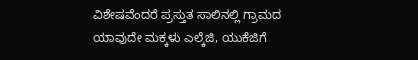ವಿಶೇಷವೆಂದರೆ ಪ್ರಸ್ತುತ ಸಾಲಿನಲ್ಲಿ ಗ್ರಾಮದ ಯಾವುದೇ ಮಕ್ಕಳು ಎಲ್ಕೆಜಿ, ಯುಕೆಜಿಗೆ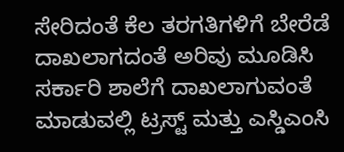ಸೇರಿದಂತೆ ಕೆಲ ತರಗತಿಗಳಿಗೆ ಬೇರೆಡೆ ದಾಖಲಾಗದಂತೆ ಅರಿವು ಮೂಡಿಸಿ ಸರ್ಕಾರಿ ಶಾಲೆಗೆ ದಾಖಲಾಗುವಂತೆ ಮಾಡುವಲ್ಲಿ ಟ್ರಸ್ಟ್ ಮತ್ತು ಎಸ್ಡಿಎಂಸಿ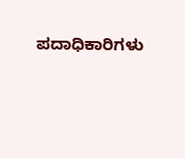ಪದಾಧಿಕಾರಿಗಳು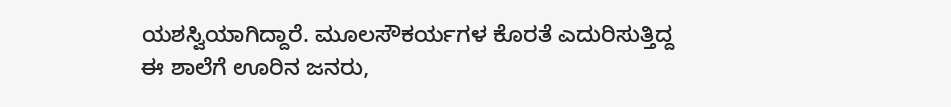ಯಶಸ್ವಿಯಾಗಿದ್ದಾರೆ. ಮೂಲಸೌಕರ್ಯಗಳ ಕೊರತೆ ಎದುರಿಸುತ್ತಿದ್ದ ಈ ಶಾಲೆಗೆ ಊರಿನ ಜನರು,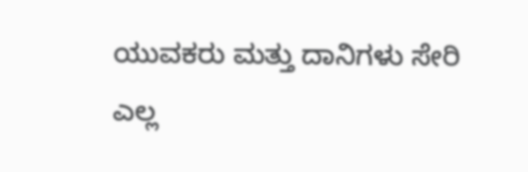ಯುವಕರು ಮತ್ತು ದಾನಿಗಳು ಸೇರಿ ಎಲ್ಲ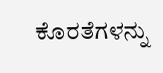ಕೊರತೆಗಳನ್ನು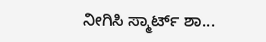ನೀಗಿಸಿ ಸ್ಮಾರ್ಟ್ ಶಾ...